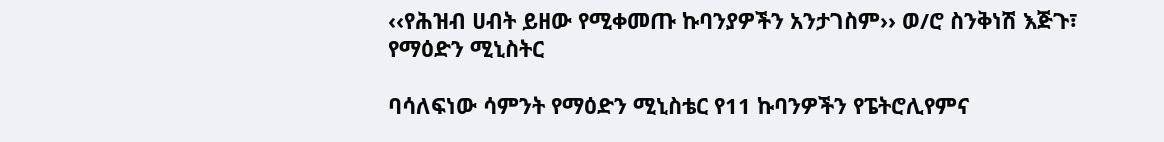‹‹የሕዝብ ሀብት ይዘው የሚቀመጡ ኩባንያዎችን አንታገስም›› ወ/ሮ ስንቅነሽ እጅጉ፣ የማዕድን ሚኒስትር

ባሳለፍነው ሳምንት የማዕድን ሚኒስቴር የ11 ኩባንዎችን የፔትሮሊየምና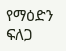የማዕድን ፍለጋ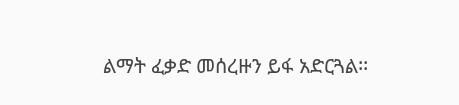ልማት ፈቃድ መሰረዙን ይፋ አድርጓል፡፡